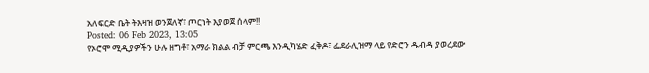አለፍርድ ቤት ትእዛዝ ወንጀለኛ፣ ጦርነት እያወጀ ሰላም!!
Posted: 06 Feb 2023, 13:05
የኦሮሞ ሚዲያዎችን ሁሉ ዘግቶ፣ አማራ ክልል ብቻ ምርጫ እንዲካሄድ ፈቅዶ፣ ፌደራሊዝማ ላይ የድሮን ዱብዳ ያወረደው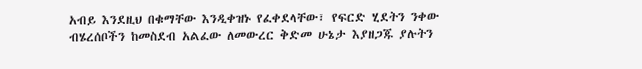አብይ እንደዚህ በቁማቸው እንዲቀዝኑ የፈቀደላቸው፣ የፍርድ ሂደትን ንቀው ብሄረሰቦችን ከመስደብ አልፈው ለመውረር ቅድመ ሁኔታ እያዘጋጁ ያሉትን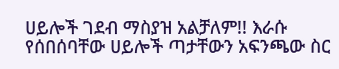ሀይሎች ገደብ ማስያዝ አልቻለም!! እራሱ የሰበሰባቸው ሀይሎች ጣታቸውን አፍንጫው ስር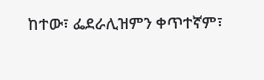ከተው፣ ፌደራሊዝምን ቀጥተኛም፣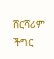ሸርሻሪም ችግር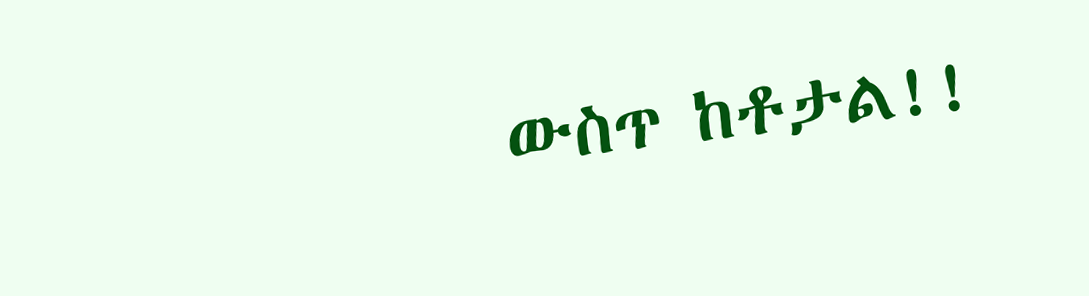ውስጥ ከቶታል!!